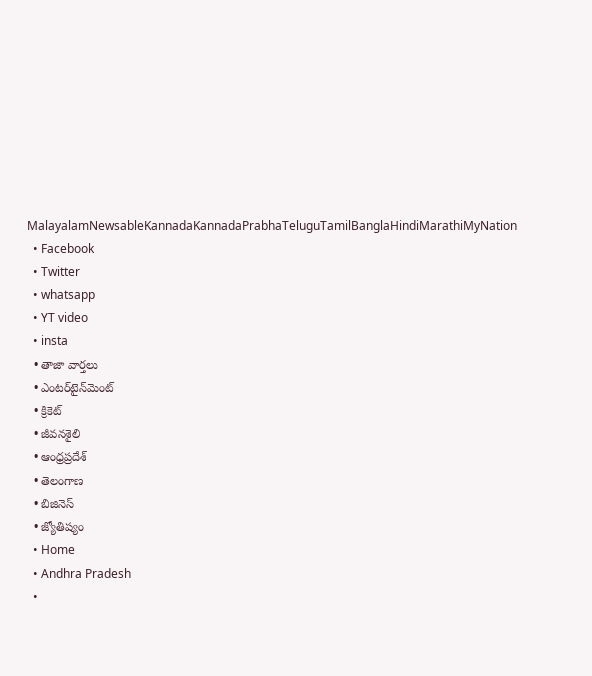MalayalamNewsableKannadaKannadaPrabhaTeluguTamilBanglaHindiMarathiMyNation
  • Facebook
  • Twitter
  • whatsapp
  • YT video
  • insta
  • తాజా వార్తలు
  • ఎంటర్‌టైన్‌మెంట్
  • క్రికెట్
  • జీవనశైలి
  • ఆంధ్రప్రదేశ్
  • తెలంగాణ
  • బిజినెస్
  • జ్యోతిష్యం
  • Home
  • Andhra Pradesh
  •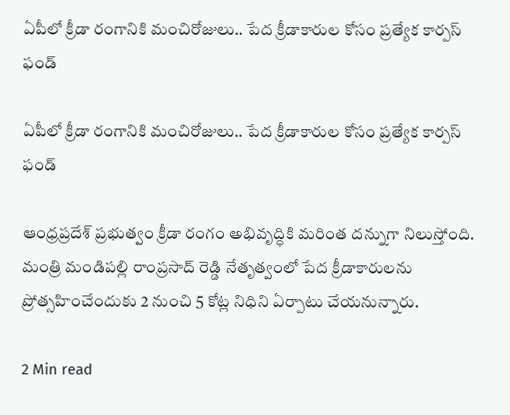ఏపీలో క్రీడా రంగానికి మంచిరోజులు.. పేద క్రీడాకారుల‌ కోసం ప్ర‌త్యేక కార్ప‌స్ ఫండ్

ఏపీలో క్రీడా రంగానికి మంచిరోజులు.. పేద క్రీడాకారుల‌ కోసం ప్ర‌త్యేక కార్ప‌స్ ఫండ్

ఆంధ్రప్రదేశ్ ప్రభుత్వం క్రీడా రంగం అభివృద్ధికి మరింత దన్నుగా నిలుస్తోంది. మంత్రి మండిపల్లి రాంప్రసాద్ రెడ్డి నేతృత్వంలో పేద క్రీడాకారులను ప్రోత్సహించేందుకు 2 నుంచి 5 కోట్ల నిధిని ఏర్పాటు చేయనున్నారు.

2 Min read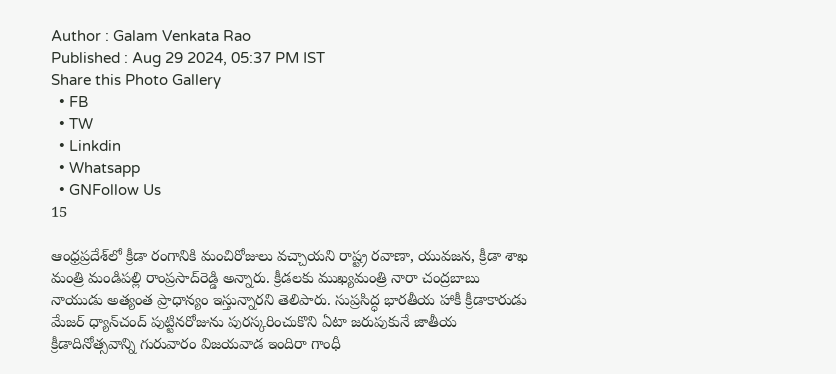Author : Galam Venkata Rao
Published : Aug 29 2024, 05:37 PM IST
Share this Photo Gallery
  • FB
  • TW
  • Linkdin
  • Whatsapp
  • GNFollow Us
15

ఆంధ్రప్రదేశ్‌లో క్రీడా రంగానికి మంచిరోజులు వచ్చాయని రాష్ట్ర ర‌వాణా, యువ‌జ‌న‌, క్రీడా శాఖ మంత్రి మండిప‌ల్లి రాంప్ర‌సాద్‌రెడ్డి అన్నారు. క్రీడ‌ల‌కు ముఖ్య‌మంత్రి నారా చంద్ర‌బాబు నాయుడు అత్యంత ప్రాధాన్యం ఇస్తున్నార‌ని తెలిపారు. సుప్ర‌సిద్ధ భార‌తీయ హాకీ క్రీడాకారుడు మేజ‌ర్ ధ్యాన్‌చంద్ పుట్టిన‌రోజును పుర‌స్క‌రించుకొని ఏటా జ‌రుపుకునే జాతీయ క్రీడాదినోత్స‌వాన్ని గురువారం విజ‌య‌వాడ ఇందిరా గాంధీ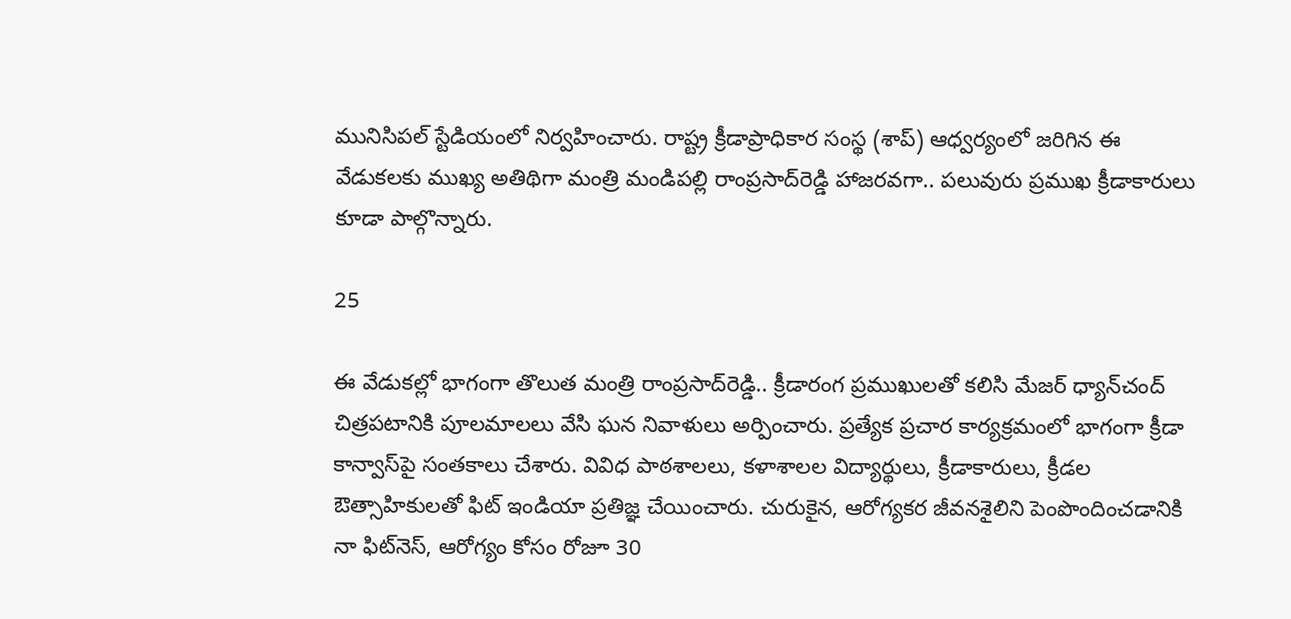మునిసిప‌ల్ స్టేడియంలో నిర్వహించారు. రాష్ట్ర క్రీడాప్రాధికార సంస్థ (శాప్‌) ఆధ్వ‌ర్యంలో జ‌రిగిన ఈ వేడుక‌ల‌కు ముఖ్య అతిథిగా మంత్రి మండిప‌ల్లి రాంప్ర‌సాద్‌రెడ్డి హాజ‌రవగా.. పలువురు ప్ర‌ముఖ క్రీడాకారులు కూడా పాల్గొన్నారు.

25

ఈ వేడుక‌ల్లో భాగంగా తొలుత మంత్రి రాంప్ర‌సాద్‌రెడ్డి.. క్రీడారంగ ప్ర‌ముఖుల‌తో క‌లిసి మేజ‌ర్ ధ్యాన్‌చంద్ చిత్ర‌ప‌టానికి పూల‌మాల‌లు వేసి ఘ‌న నివాళులు అర్పించారు. ప్ర‌త్యేక ప్ర‌చార కార్య‌క్ర‌మంలో భాగంగా క్రీడా కాన్వాస్‌పై సంత‌కాలు చేశారు. వివిధ పాఠ‌శాల‌లు, క‌ళాశాల‌ల విద్యార్థులు, క్రీడాకారులు, క్రీడల ఔత్సాహికుల‌తో ఫిట్ ఇండియా ప్రతిజ్ఞ చేయించారు. చురుకైన, ఆరోగ్యకర జీవనశైలిని పెంపొందించడానికి నా ఫిట్‌నెస్‌, ఆరోగ్యం కోసం రోజూ 30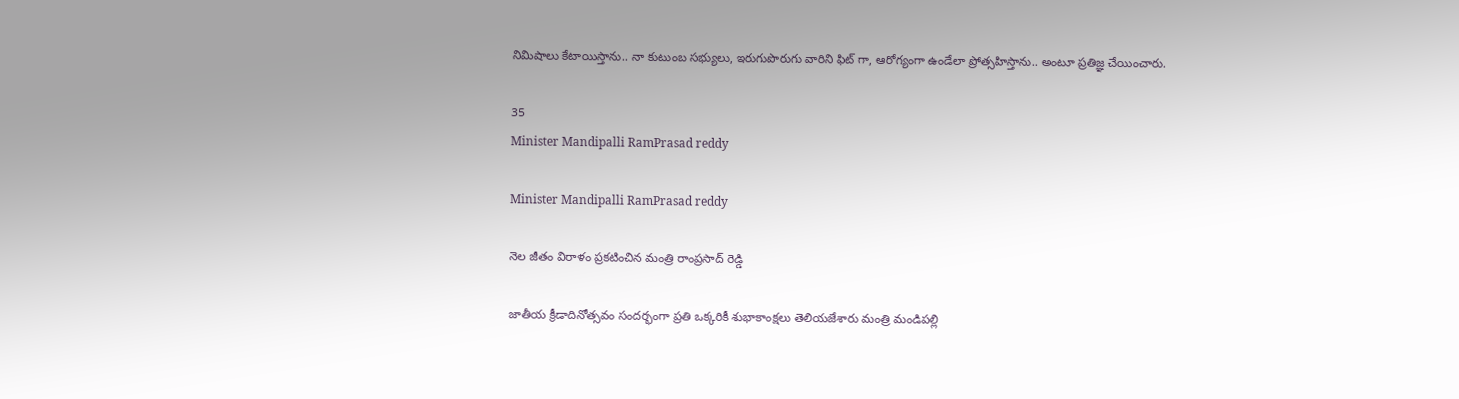నిమిషాలు కేటాయిస్తాను.. నా కుటుంబ సభ్యులు, ఇరుగుపొరుగు వారిని ఫిట్ గా, ఆరోగ్యంగా ఉండేలా ప్రోత్సహిస్తాను.. అంటూ ప్ర‌తిజ్ఞ చేయించారు.

35
Minister Mandipalli RamPrasad reddy

Minister Mandipalli RamPrasad reddy

నెల జీతం విరాళం ప్రకటించిన మంత్రి రాంప్రసాద్‌ రెడ్డి

జాతీయ క్రీడాదినోత్స‌వం సంద‌ర్భంగా ప్ర‌తి ఒక్క‌రికీ శుభాకాంక్ష‌లు తెలియ‌జేశారు మంత్రి మండిప‌ల్లి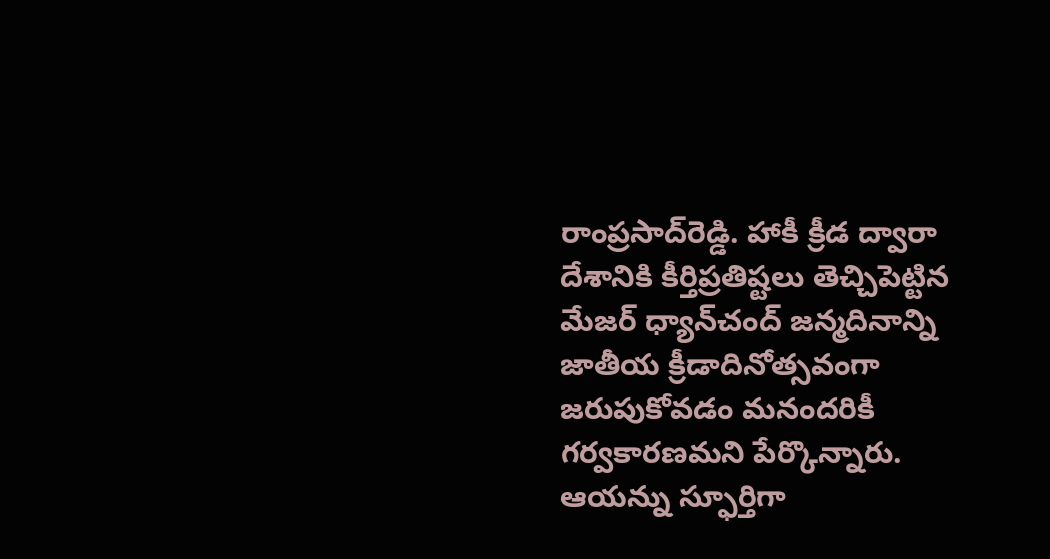రాంప్ర‌సాద్‌రెడ్డి. హాకీ క్రీడ‌ ద్వారా దేశానికి కీర్తిప్ర‌తిష్ట‌లు తెచ్చిపెట్టిన మేజ‌ర్ ధ్యాన్‌చంద్ జ‌న్మ‌దినాన్ని జాతీయ క్రీడాదినోత్స‌వంగా జ‌రుపుకోవ‌డం మ‌నంద‌రికీ గ‌ర్వ‌కార‌ణ‌మ‌ని పేర్కొన్నారు. ఆయ‌న్ను స్ఫూర్తిగా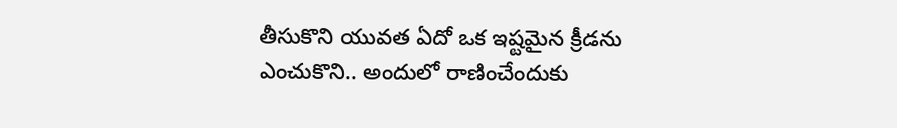తీసుకొని యువ‌త ఏదో ఒక ఇష్టమైన క్రీడ‌ను ఎంచుకొని.. అందులో రాణించేందుకు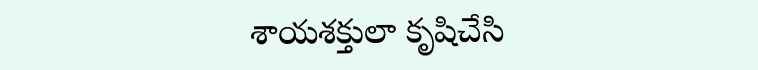శాయ‌శ‌క్తులా కృషిచేసి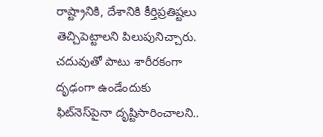రాష్ట్రానికి, దేశానికి కీర్తిప్ర‌తిష్ట‌లు తెచ్చిపెట్టాల‌ని పిలుపునిచ్చారు. చ‌దువుతో పాటు శారీర‌కంగా దృఢంగా ఉండేందుకు ఫిట్‌నెస్‌పైనా దృష్టిసారించాల‌ని..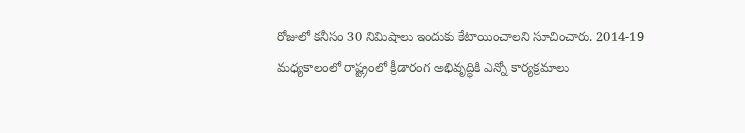రోజులో క‌నీసం 30 నిమిషాలు ఇందుకు కేటాయించాల‌ని సూచించారు. 2014-19 మ‌ధ్య‌కాలంలో రాష్ట్రంలో క్రీడారంగ అభివృద్ధికి ఎన్నో కార్య‌క్ర‌మాలు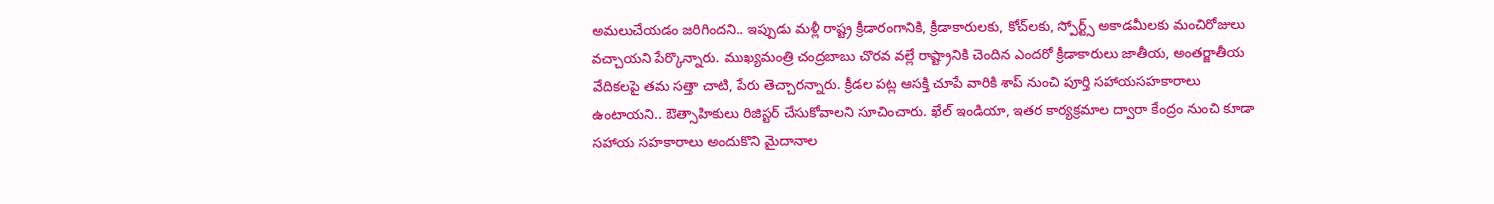అమ‌లుచేయ‌డం జ‌రిగింద‌ని.. ఇప్పుడు మ‌ళ్లీ రాష్ట్ర క్రీడారంగానికి, క్రీడాకారుల‌కు, కోచ్‌ల‌కు, స్పోర్ట్స్ అకాడ‌మీల‌కు మంచిరోజులు వ‌చ్చాయ‌ని పేర్కొన్నారు. ముఖ్య‌మంత్రి చంద్రబాబు చొర‌వ‌ వ‌ల్లే రాష్ట్రానికి చెందిన ఎంద‌రో క్రీడాకారులు జాతీయ‌, అంత‌ర్జాతీయ వేదిక‌ల‌పై త‌మ స‌త్తా చాటి, పేరు తెచ్చార‌న్నారు. క్రీడల‌ ప‌ట్ల ఆస‌క్తి చూపే వారికి శాప్ నుంచి పూర్తి స‌హాయ‌స‌హ‌కారాలు ఉంటాయ‌ని.. ఔత్సాహికులు రిజిస్ట‌ర్ చేసుకోవాల‌ని సూచించారు. ఖేల్ ఇండియా, ఇత‌ర కార్య‌క్ర‌మాల ద్వారా కేంద్రం నుంచి కూడా స‌హాయ‌ స‌హ‌కారాలు అందుకొని మైదానాల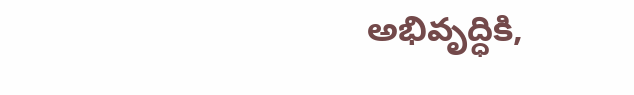అభివృద్ధికి,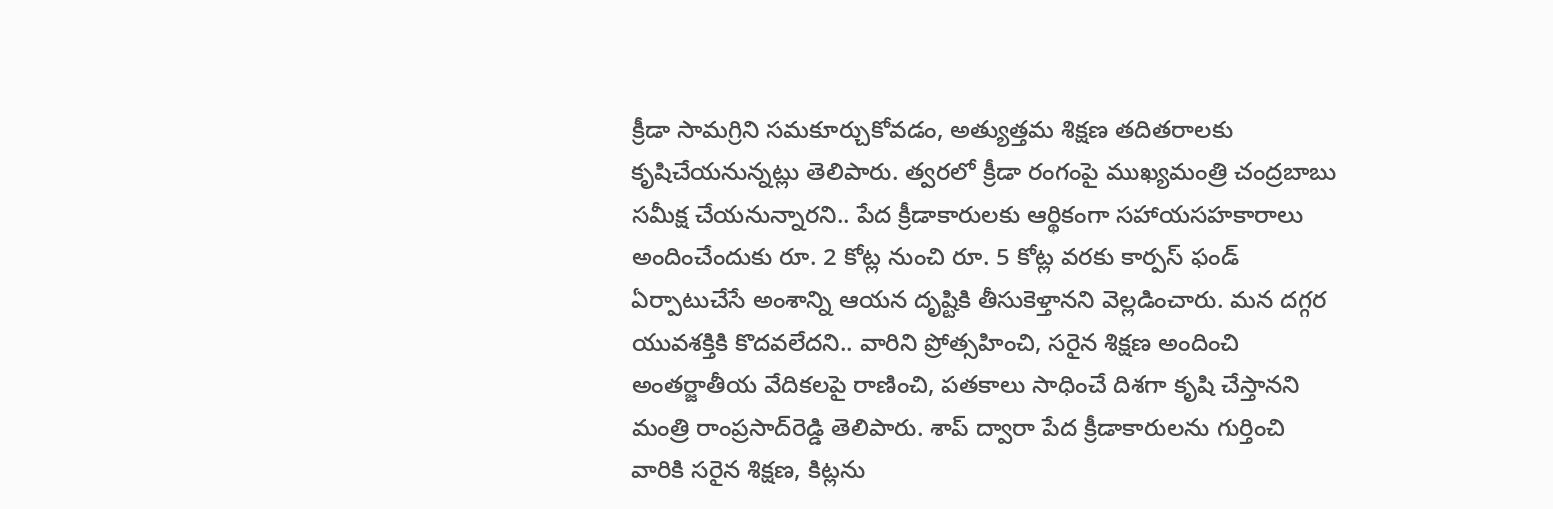క్రీడా సామ‌గ్రిని స‌మ‌కూర్చుకోవ‌డం, అత్యుత్తమ శిక్షణ త‌దిత‌రాలకు కృషిచేయ‌నున్న‌ట్లు తెలిపారు. త్వ‌ర‌లో క్రీడా రంగంపై ముఖ్య‌మంత్రి చంద్రబాబు స‌మీక్ష చేయ‌నున్నార‌ని.. పేద క్రీడాకారుల‌కు ఆర్థికంగా స‌హాయ‌స‌హ‌కారాలు అందించేందుకు రూ. 2 కోట్ల నుంచి రూ. 5 కోట్ల వ‌ర‌కు కార్ప‌స్‌ ఫండ్ ఏర్పాటుచేసే అంశాన్ని ఆయన దృష్టికి తీసుకెళ్తానని వెల్ల‌డించారు. మ‌న‌ ద‌గ్గ‌ర యువ‌శ‌క్తికి కొద‌వ‌లేద‌ని.. వారిని ప్రోత్స‌హించి, స‌రైన శిక్ష‌ణ అందించి అంత‌ర్జాతీయ వేదిక‌ల‌పై రాణించి, ప‌త‌కాలు సాధించే దిశ‌గా కృషి చేస్తానని మంత్రి రాంప్ర‌సాద్‌రెడ్డి తెలిపారు. శాప్ ద్వారా పేద క్రీడాకారులను గుర్తించి వారికి సరైన శిక్షణ, కిట్లను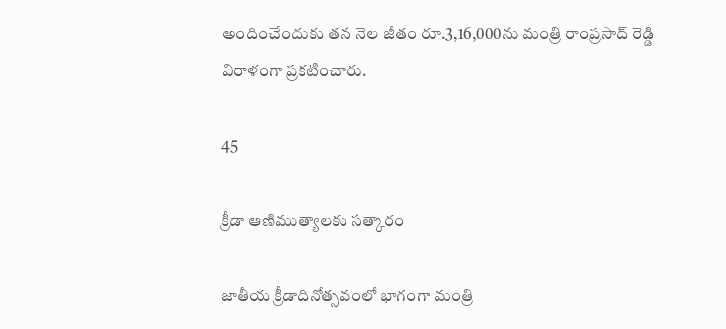అందించేందుకు తన నెల జీతం రూ.3,16,000ను మంత్రి రాంప్రసాద్ రెడ్డి విరాళంగా ప్రకటించారు.

45

క్రీడా ఆణిముత్యాల‌కు స‌త్కారం

జాతీయ క్రీడాదినోత్స‌వంలో భాగంగా మంత్రి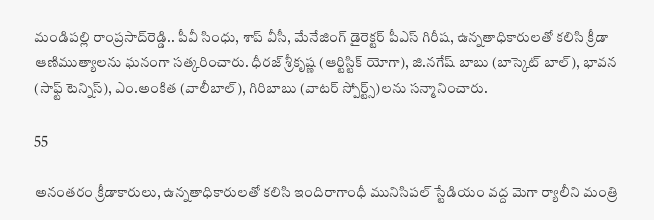మండిప‌ల్లి రాంప్ర‌సాద్‌రెడ్డి.. పీవీ సింధు, శాప్ వీసీ, మేనేజింగ్ డైరెక్ట‌ర్ పీఎస్ గిరీష, ఉన్న‌తాధికారుల‌తో క‌లిసి క్రీడా ఆణిముత్యాల‌ను ఘ‌నంగా స‌త్క‌రించారు. ధీర‌జ్ శ్రీకృష్ణ (ఆర్టిస్టిక్ యోగా), జి.న‌గేష్ బాబు (బాస్కెట్ బాల్‌), భావ‌న (సాఫ్ట్ టెన్నిస్‌), ఎం.అంకిత (వాలీబాల్‌), గిరిబాబు (వాట‌ర్ స్పోర్ట్స్‌)ల‌ను సన్మానించారు.

55

అనంతరం క్రీడాకారులు, ఉన్న‌తాధికారుల‌తో క‌లిసి ఇందిరాగాంధీ మునిసిప‌ల్ స్టేడియం వ‌ద్ద మెగా ర్యాలీని మంత్రి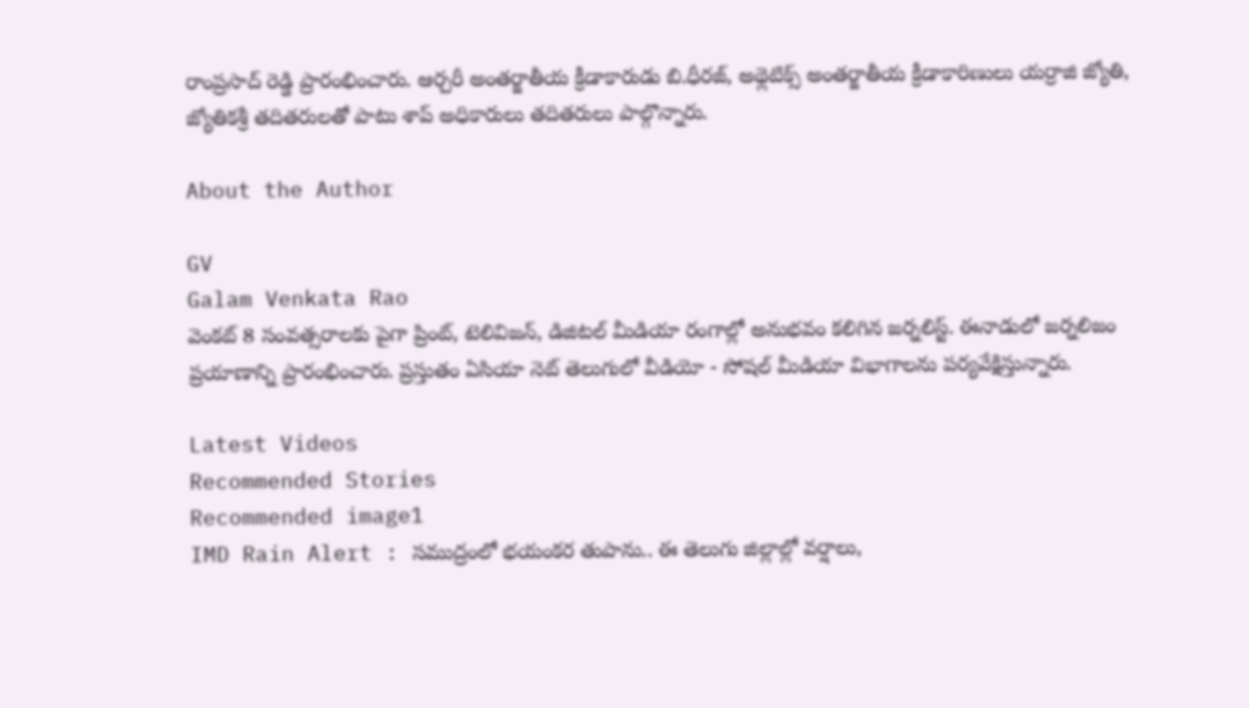రాంప్రసాద్‌ రెడ్డి ప్రారంభించారు. ఆర్చ‌రీ అంత‌ర్జాతీయ క్రీడాకారుడు బి.ధీర‌జ్‌, అథ్లెటిక్స్ అంత‌ర్జాతీయ క్రీడాకారిణులు య‌ర్రాజి జ్యోతి, జ్యోతిక‌శ్రీ త‌దిత‌రుల‌తో పాటు శాప్ అధికారులు తదితరులు పాల్గొన్నారు.

About the Author

GV
Galam Venkata Rao
వెంకట్ 8 సంవత్సరాలకు పైగా ప్రింట్, టెలివిజన్, డిజిటల్ మీడియా రంగాల్లో అనుభవం కలిగిన జర్నలిస్ట్. ఈనాడులో జర్నలిజం ప్రయాణాన్ని ప్రారంభించారు. ప్రస్తుతం ఏసియా నెట్ తెలుగులో వీడియో - సోషల్ మీడియా విభాగాలను పర్యవేక్షిస్తున్నారు.

Latest Videos
Recommended Stories
Recommended image1
IMD Rain Alert : సముద్రంలో భయంకర తుపాను.. ఈ తెలుగు జిల్లాల్లో వర్షాలు,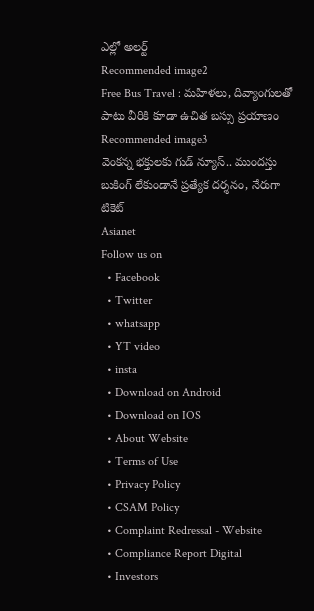ఎల్లో అలర్ట్
Recommended image2
Free Bus Travel : మహిళలు, దివ్యాంగులతో పాటు వీరికి కూడా ఉచిత బస్సు ప్రయాణం
Recommended image3
వెంక‌న్న భ‌క్తుల‌కు గుడ్ న్యూస్‌.. ముంద‌స్తు బుకింగ్ లేకుండానే ప్ర‌త్యేక‌ ద‌ర్శ‌నం, నేరుగా టికెట్‌
Asianet
Follow us on
  • Facebook
  • Twitter
  • whatsapp
  • YT video
  • insta
  • Download on Android
  • Download on IOS
  • About Website
  • Terms of Use
  • Privacy Policy
  • CSAM Policy
  • Complaint Redressal - Website
  • Compliance Report Digital
  • Investors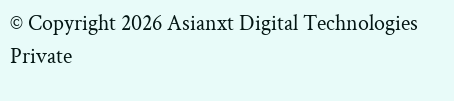© Copyright 2026 Asianxt Digital Technologies Private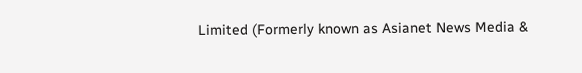Limited (Formerly known as Asianet News Media &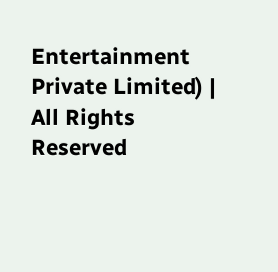Entertainment Private Limited) | All Rights Reserved